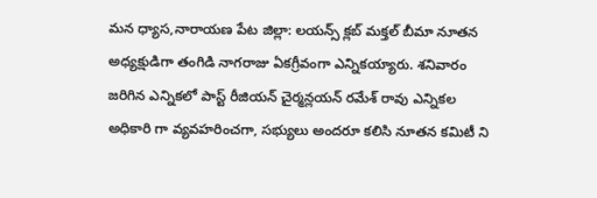మన ధ్యాస,నారాయణ పేట జిల్లా: లయన్స్ క్లబ్ మక్తల్ బీమా నూతన అధ్యక్షుడిగా తంగిడి నాగరాజు ఏకగ్రీవంగా ఎన్నికయ్యారు. శనివారం జరిగిన ఎన్నికలో పాస్ట్ రీజియన్ చైర్మన్లయన్ రమేశ్ రావు ఎన్నికల అధికారి గా వ్యవహరించగా, సభ్యులు అందరూ కలిసి నూతన కమిటీ ని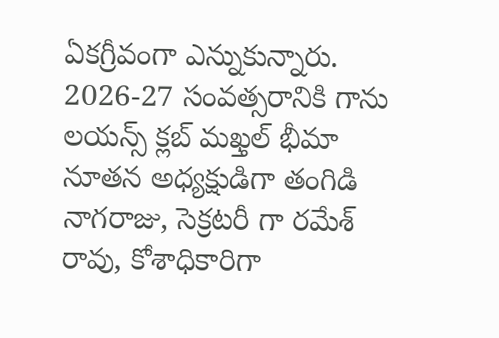ఏకగ్రీవంగా ఎన్నుకున్నారు. 2026-27 సంవత్సరానికి గాను లయన్స్ క్లబ్ మఖ్తల్ భీమా నూతన అధ్యక్షుడిగా తంగిడి నాగరాజు, సెక్రటరీ గా రమేశ్ రావు, కోశాధికారిగా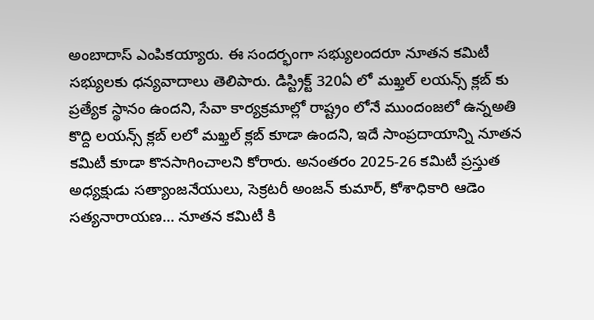అంబాదాస్ ఎంపికయ్యారు. ఈ సందర్భంగా సభ్యులందరూ నూతన కమిటీ సభ్యులకు ధన్యవాదాలు తెలిపారు. డిస్ట్రిక్ట్ 320ఏ లో మఖ్తల్ లయన్స్ క్లబ్ కు ప్రత్యేక స్థానం ఉందని, సేవా కార్యక్రమాల్లో రాష్ట్రం లోనే ముందంజలో ఉన్నఅతి కొద్ది లయన్స్ క్లబ్ లలో మఖ్తల్ క్లబ్ కూడా ఉందని, ఇదే సాంప్రదాయాన్ని నూతన కమిటీ కూడా కొనసాగించాలని కోరారు. అనంతరం 2025-26 కమిటీ ప్రస్తుత అధ్యక్షుడు సత్యాంజనేయులు, సెక్రటరీ అంజన్ కుమార్, కోశాధికారి ఆడెం సత్యనారాయణ… నూతన కమిటీ కి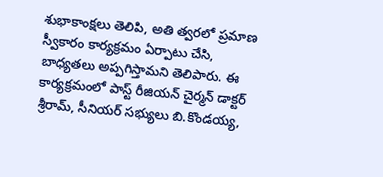శుభాకాంక్షలు తెలిపి, అతి త్వరలో ప్రమాణ స్వీకారం కార్యక్రమం ఏర్పాటు చేసి, బాధ్యతలు అప్పగిస్తామని తెలిపారు. ఈ కార్యక్రమంలో పాస్ట్ రీజియన్ చైర్మన్ డాక్టర్ శ్రీరామ్, సీనియర్ సభ్యులు బి.కొండయ్య,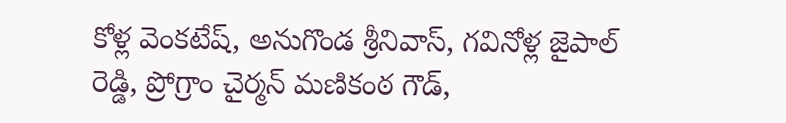కోళ్ల వెంకటేష్, అనుగొండ శ్రీనివాస్, గవినోళ్ల జైపాల్ రెడ్డి, ప్రోగ్రాం చైర్మన్ మణికంఠ గౌడ్,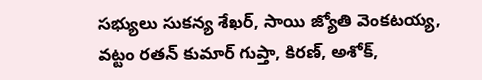సభ్యులు సుకన్య శేఖర్, సాయి జ్యోతి వెంకటయ్య, వట్టం రతన్ కుమార్ గుప్తా, కిరణ్, అశోక్,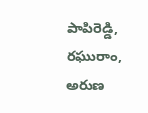పాపిరెడ్డి, రఘురాం, అరుణ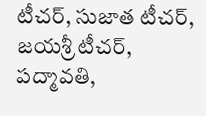టీచర్, సుజాత టీచర్, జయశ్రీ టీచర్, పద్మావతి,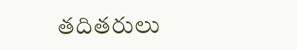తదితరులు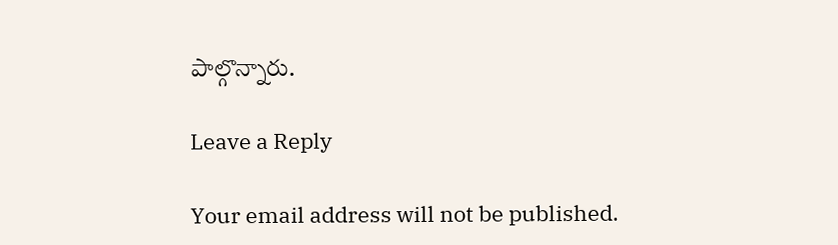పాల్గొన్నారు.

Leave a Reply

Your email address will not be published.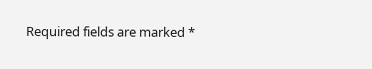Required fields are marked *